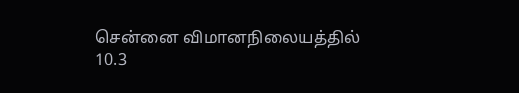சென்னை விமானநிலையத்தில் 10.3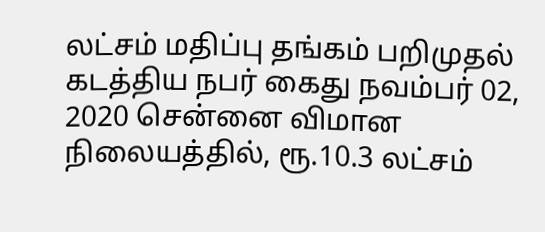லட்சம் மதிப்பு தங்கம் பறிமுதல் கடத்திய நபர் கைது நவம்பர் 02, 2020 சென்னை விமான நிலையத்தில், ரூ.10.3 லட்சம்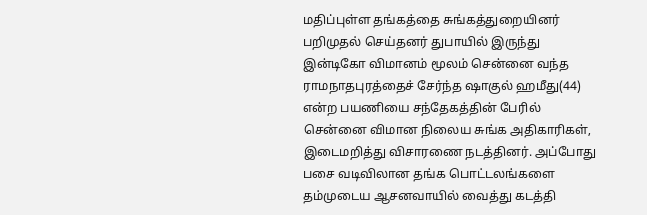மதிப்புள்ள தங்கத்தை சுங்கத்துறையினர் பறிமுதல் செய்தனர் துபாயில் இருந்து இன்டிகோ விமானம் மூலம் சென்னை வந்த ராமநாதபுரத்தைச் சேர்ந்த ஷாகுல் ஹமீது(44) என்ற பயணியை சந்தேகத்தின் பேரில் சென்னை விமான நிலைய சுங்க அதிகாரிகள், இடைமறித்து விசாரணை நடத்தினர். அப்போது பசை வடிவிலான தங்க பொட்டலங்களை தம்முடைய ஆசனவாயில் வைத்து கடத்தி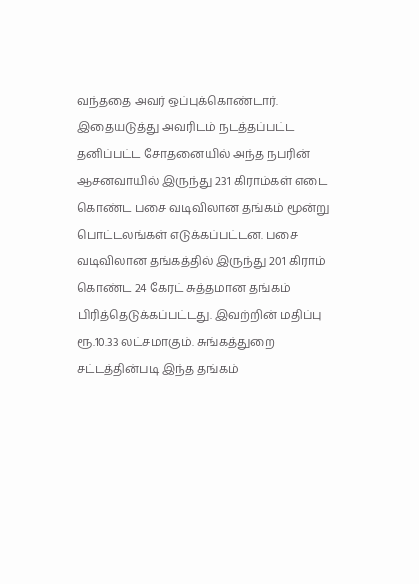வந்ததை அவர் ஒப்புக்கொண்டார். இதையடுத்து அவரிடம் நடத்தப்பட்ட தனிப்பட்ட சோதனையில் அந்த நபரின் ஆசனவாயில் இருந்து 231 கிராம்கள் எடை கொண்ட பசை வடிவிலான தங்கம் மூன்று பொட்டலங்கள் எடுக்கப்பட்டன. பசை வடிவிலான தங்கத்தில் இருந்து 201 கிராம் கொண்ட 24 கேரட் சுத்தமான தங்கம் பிரித்தெடுக்கப்பட்டது. இவற்றின் மதிப்பு ரூ.10.33 லட்சமாகும். சுங்கத்துறை சட்டத்தின்படி இந்த தங்கம்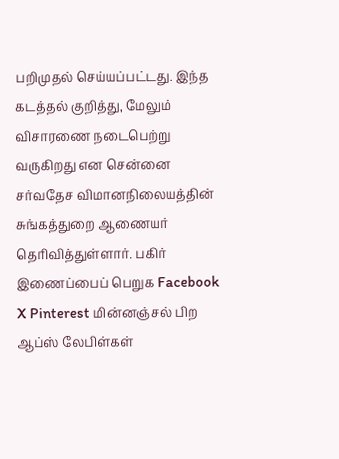பறிமுதல் செய்யப்பட்டது. இந்த கடத்தல் குறித்து, மேலும் விசாரணை நடைபெற்று வருகிறது என சென்னை சர்வதேச விமானநிலையத்தின் சுங்கத்துறை ஆணையர் தெரிவித்துள்ளார். பகிர் இணைப்பைப் பெறுக Facebook X Pinterest மின்னஞ்சல் பிற ஆப்ஸ் லேபிள்கள்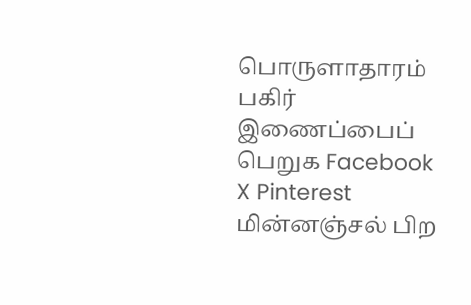பொருளாதாரம் பகிர் இணைப்பைப் பெறுக Facebook X Pinterest மின்னஞ்சல் பிற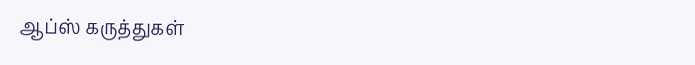ஆப்ஸ் கருத்துகள்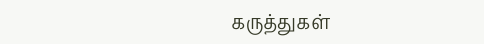கருத்துகள்